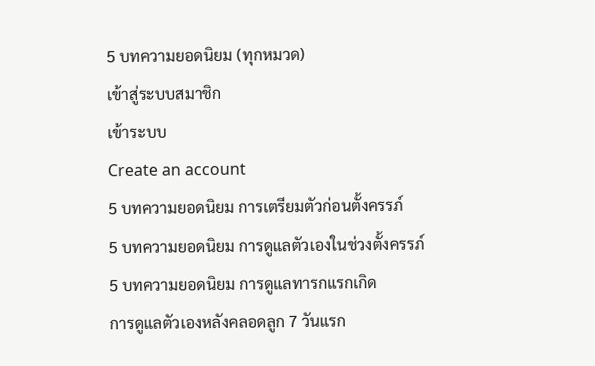5 บทความยอดนิยม (ทุกหมวด)
เข้าสู่ระบบสมาชิก
เข้าระบบ
Create an account
5 บทความยอดนิยม การเตรียมตัวก่อนตั้งครรภ์
5 บทความยอดนิยม การดูแลตัวเองในช่วงตั้งครรภ์
5 บทความยอดนิยม การดูแลทารกแรกเกิด
การดูแลตัวเองหลังคลอดลูก 7 วันแรก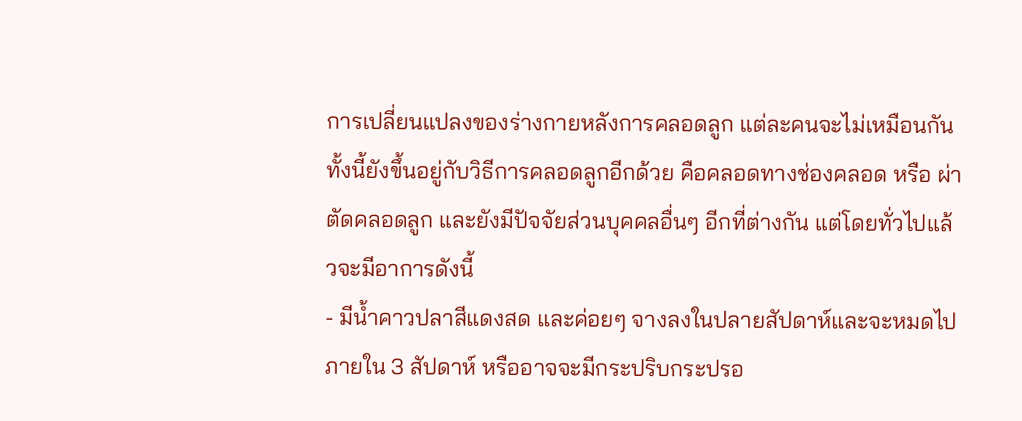การเปลี่ยนแปลงของร่างกายหลังการคลอดลูก แต่ละคนจะไม่เหมือนกัน ทั้งนี้ยังขึ้นอยู่กับวิธีการคลอดลูกอีกด้วย คือคลอดทางช่องคลอด หรือ ผ่าตัดคลอดลูก และยังมีปัจจัยส่วนบุคคลอื่นๆ อีกที่ต่างกัน แต่โดยทั่วไปแล้วจะมีอาการดังนี้
- มีน้ำคาวปลาสีแดงสด และค่อยๆ จางลงในปลายสัปดาห์และจะหมดไปภายใน 3 สัปดาห์ หรืออาจจะมีกระปริบกระปรอ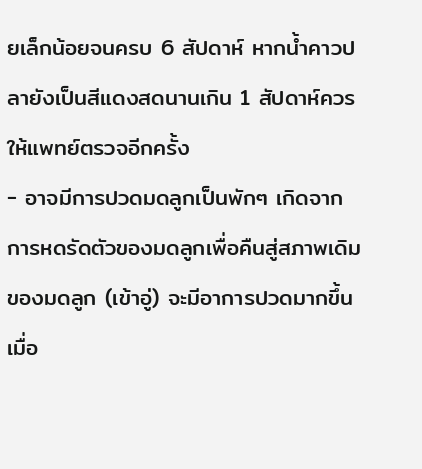ยเล็กน้อยจนครบ 6 สัปดาห์ หากน้ำคาวปลายังเป็นสีแดงสดนานเกิน 1 สัปดาห์ควรให้แพทย์ตรวจอีกครั้ง
- อาจมีการปวดมดลูกเป็นพักๆ เกิดจากการหดรัดตัวของมดลูกเพื่อคืนสู่สภาพเดิมของมดลูก (เข้าอู่) จะมีอาการปวดมากขึ้นเมื่อ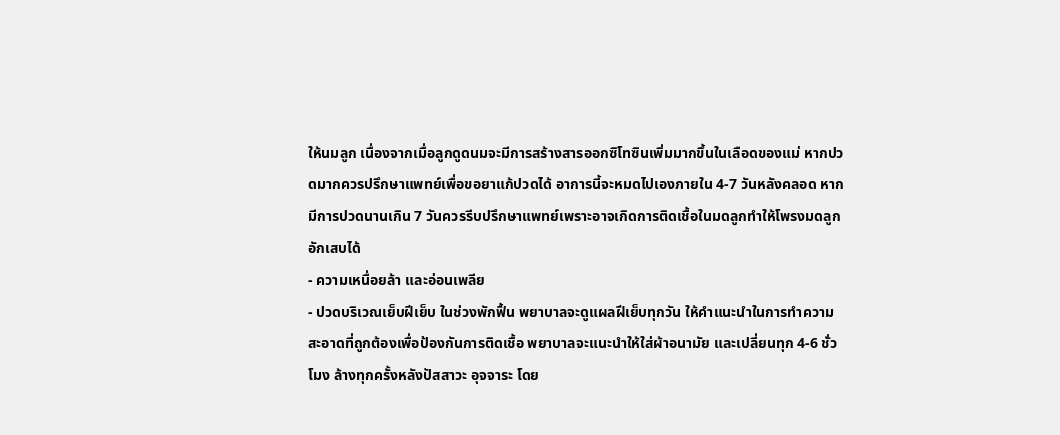ให้นมลูก เนื่องจากเมื่อลูกดูดนมจะมีการสร้างสารออกซิโทซินเพิ่มมากขึ้นในเลือดของแม่ หากปวดมากควรปรึกษาแพทย์เพื่อขอยาแก้ปวดได้ อาการนี้จะหมดไปเองภายใน 4-7 วันหลังคลอด หากมีการปวดนานเกิน 7 วันควรรีบปรึกษาแพทย์เพราะอาจเกิดการติดเชื้อในมดลูกทำให้โพรงมดลูกอักเสบได้
- ความเหนื่อยล้า และอ่อนเพลีย
- ปวดบริเวณเย็บฝีเย็บ ในช่วงพักฟื้น พยาบาลจะดูแผลฝีเย็บทุกวัน ให้คำแนะนำในการทำความสะอาดที่ถูกต้องเพื่อป้องกันการติดเชื้อ พยาบาลจะแนะนำให้ใส่ผ้าอนามัย และเปลี่ยนทุก 4-6 ชั่วโมง ล้างทุกครั้งหลังปัสสาวะ อุจจาระ โดย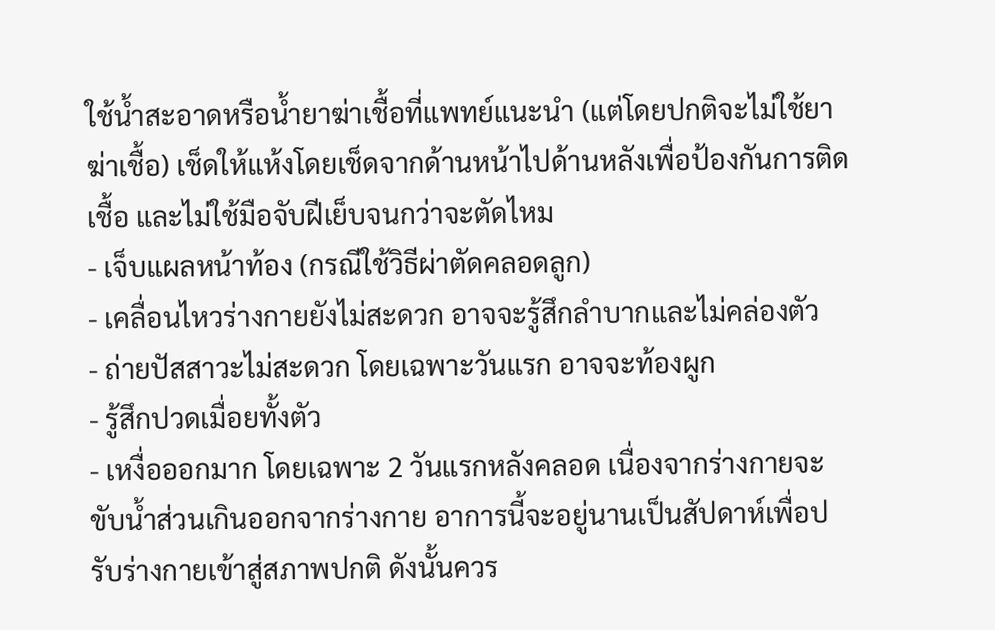ใช้น้ำสะอาดหรือน้ำยาฆ่าเชื้อที่แพทย์แนะนำ (แต่โดยปกติจะไม่ใช้ยาฆ่าเชื้อ) เช็ดให้แห้งโดยเช็ดจากด้านหน้าไปด้านหลังเพื่อป้องกันการติดเชื้อ และไม่ใช้มือจับฝีเย็บจนกว่าจะตัดไหม
- เจ็บแผลหน้าท้อง (กรณีใช้วิธีผ่าตัดคลอดลูก)
- เคลื่อนไหวร่างกายยังไม่สะดวก อาจจะรู้สึกลำบากและไม่คล่องตัว
- ถ่ายปัสสาวะไม่สะดวก โดยเฉพาะวันแรก อาจจะท้องผูก
- รู้สึกปวดเมื่อยทั้งตัว
- เหงื่อออกมาก โดยเฉพาะ 2 วันแรกหลังคลอด เนื่องจากร่างกายจะขับน้ำส่วนเกินออกจากร่างกาย อาการนี้จะอยู่นานเป็นสัปดาห์เพื่อปรับร่างกายเข้าสู่สภาพปกติ ดังนั้นควร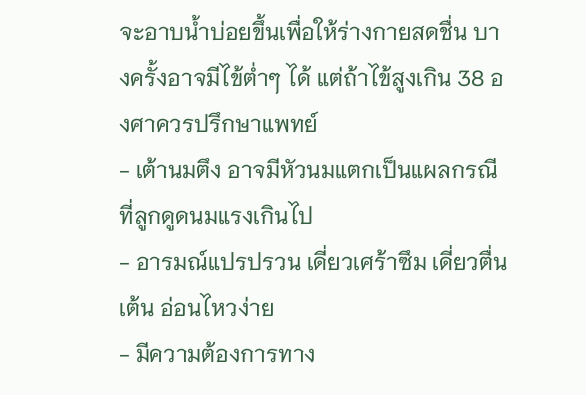จะอาบน้ำบ่อยขึ้นเพื่อให้ร่างกายสดชื่น บางครั้งอาจมีไข้ต่ำๆ ได้ แต่ถ้าไข้สูงเกิน 38 องศาควรปรึกษาแพทย์
- เต้านมตึง อาจมีหัวนมแตกเป็นแผลกรณีที่ลูกดูดนมแรงเกินไป
- อารมณ์แปรปรวน เดี่ยวเศร้าซึม เดี่ยวตื่นเต้น อ่อนไหวง่าย
- มีความต้องการทาง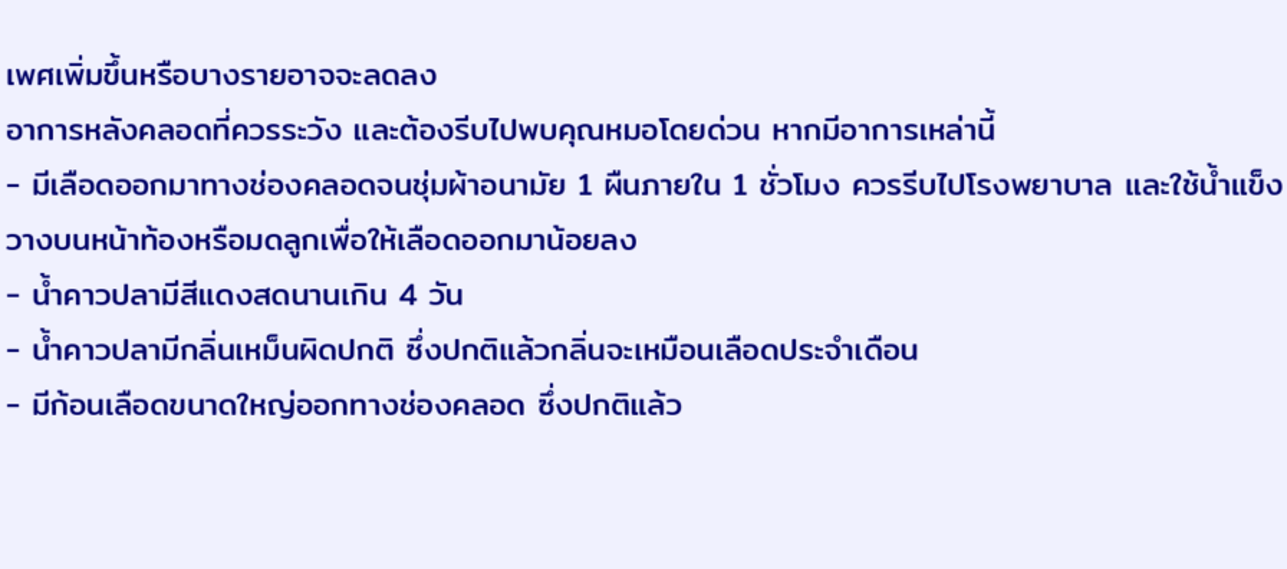เพศเพิ่มขึ้นหรือบางรายอาจจะลดลง
อาการหลังคลอดที่ควรระวัง และต้องรีบไปพบคุณหมอโดยด่วน หากมีอาการเหล่านี้
- มีเลือดออกมาทางช่องคลอดจนชุ่มผ้าอนามัย 1 ผืนภายใน 1 ชั่วโมง ควรรีบไปโรงพยาบาล และใช้น้ำแข็งวางบนหน้าท้องหรือมดลูกเพื่อให้เลือดออกมาน้อยลง
- น้ำคาวปลามีสีแดงสดนานเกิน 4 วัน
- น้ำคาวปลามีกลิ่นเหม็นผิดปกติ ซึ่งปกติแล้วกลิ่นจะเหมือนเลือดประจำเดือน
- มีก้อนเลือดขนาดใหญ่ออกทางช่องคลอด ซึ่งปกติแล้ว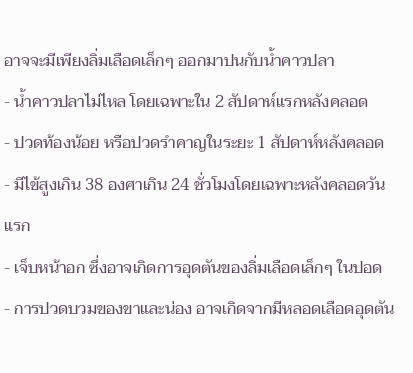อาจจะมีเพียงลิ่มเลือดเล็กๆ ออกมาปนกับน้ำคาวปลา
- น้ำคาวปลาไม่ไหล โดยเฉพาะใน 2 สัปดาห์แรกหลังคลอด
- ปวดท้องน้อย หรือปวดรำคาญในระยะ 1 สัปดาห์หลังคลอด
- มีไข้สูงเกิน 38 องศาเกิน 24 ชั่วโมงโดยเฉพาะหลังคลอดวันแรก
- เจ็บหน้าอก ซึ่งอาจเกิดการอุดตันของลิ่มเลือดเล็กๆ ในปอด
- การปวดบวมของขาและน่อง อาจเกิดจากมีหลอดเลือดอุดตัน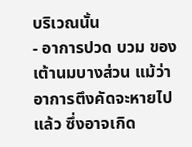บริเวณนั้น
- อาการปวด บวม ของเต้านมบางส่วน แม้ว่าอาการตึงคัดจะหายไปแล้ว ซึ่งอาจเกิด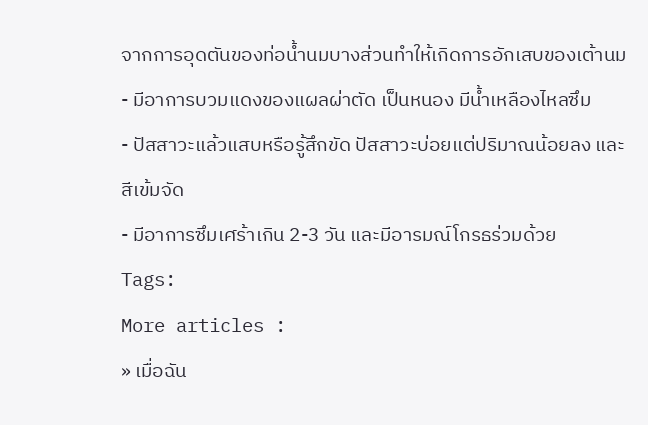จากการอุดตันของท่อน้ำนมบางส่วนทำให้เกิดการอักเสบของเต้านม
- มีอาการบวมแดงของแผลผ่าตัด เป็นหนอง มีน้ำเหลืองไหลซึม
- ปัสสาวะแล้วแสบหรือรู้สึกขัด ปัสสาวะบ่อยแต่ปริมาณน้อยลง และสีเข้มจัด
- มีอาการซึมเศร้าเกิน 2-3 วัน และมีอารมณ์โกรธร่วมด้วย
Tags:
More articles :
» เมื่อฉัน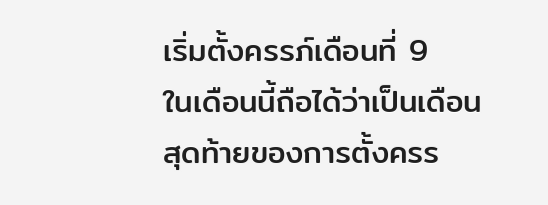เริ่มตั้งครรภ์เดือนที่ 9
ในเดือนนี้ถือได้ว่าเป็นเดือนสุดท้ายของการตั้งครร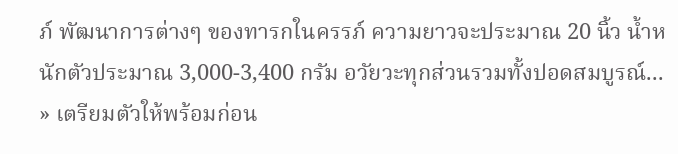ภ์ พัฒนาการต่างๆ ของทารกในครรภ์ ความยาวจะประมาณ 20 นิ้ว น้ำหนักตัวประมาณ 3,000-3,400 กรัม อวัยวะทุกส่วนรวมทั้งปอดสมบูรณ์...
» เตรียมตัวให้พร้อมก่อน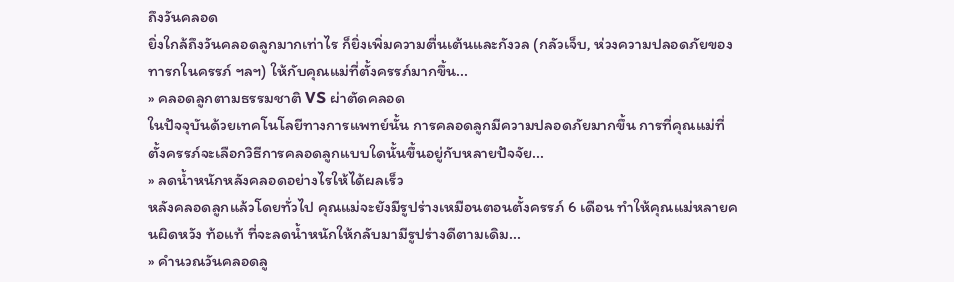ถึงวันคลอด
ยิ่งใกล้ถึงวันคลอดลูกมากเท่าไร ก็ยิ่งเพิ่มความตื่นเต้นและกังวล (กลัวเจ็บ, ห่วงความปลอดภัยของทารกในครรภ์ ฯลฯ) ให้กับคุณแม่ที่ตั้งครรภ์มากขึ้น...
» คลอดลูกตามธรรมชาติ VS ผ่าตัดคลอด
ในปัจจุบันด้วยเทคโนโลยีทางการแพทย์นั้น การคลอดลูกมีความปลอดภัยมากขึ้น การที่คุณแม่ที่ตั้งครรภ์จะเลือกวิธีการคลอดลูกแบบใดนั้นขึ้นอยู่กับหลายปัจจัย...
» ลดน้ำหนักหลังคลอดอย่างไรให้ได้ผลเร็ว
หลังคลอดลูกแล้วโดยทั่วไป คุณแม่จะยังมีรูปร่างเหมือนตอนตั้งครรภ์ 6 เดือน ทำให้คุณแม่หลายคนผิดหวัง ท้อแท้ ที่จะลดน้ำหนักให้กลับมามีรูปร่างดีตามเดิม...
» คำนวณวันคลอดลู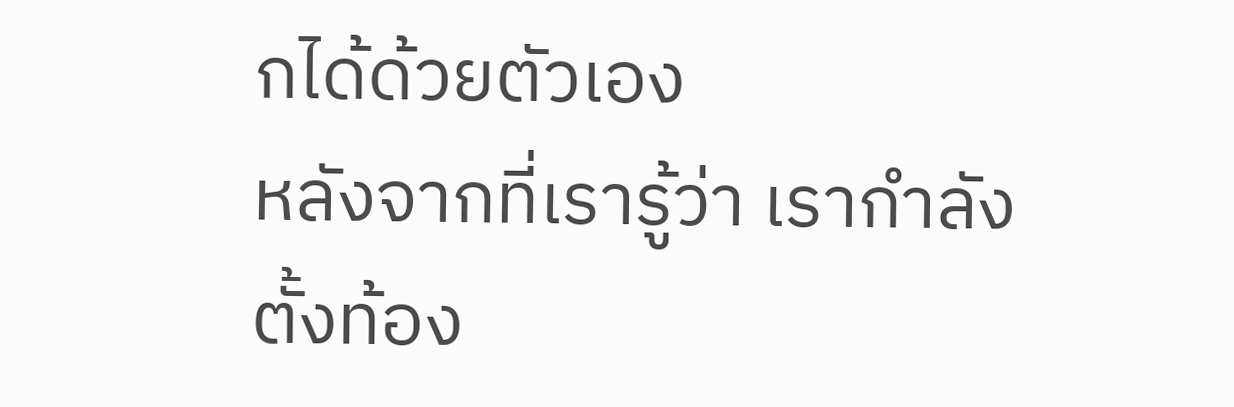กได้ด้วยตัวเอง
หลังจากที่เรารู้ว่า เรากำลังตั้งท้อง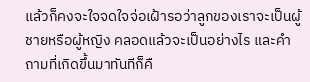แล้วก็คงจะใจจดใจจ่อเฝ้ารอว่าลูกของเราจะเป็นผู้ชายหรือผู้หญิง คลอดแล้วจะเป็นอย่างไร และคำถามที่เกิดขึ้นมาทันทีก็คื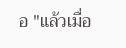อ "แล้วเมื่อ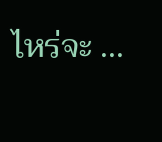ไหร่จะ ...